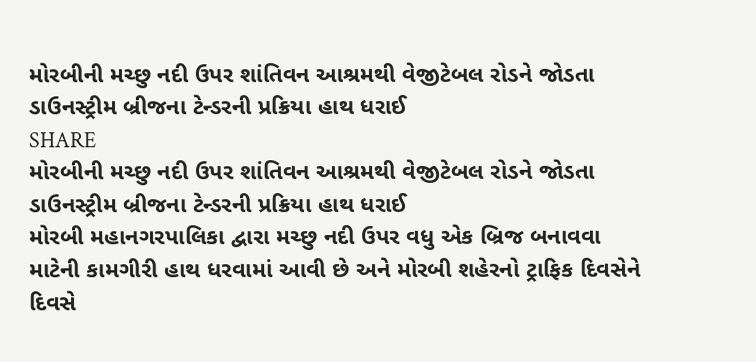મોરબીની મચ્છુ નદી ઉપર શાંતિવન આશ્રમથી વેજીટેબલ રોડને જોડતા ડાઉનસ્ટ્રીમ બ્રીજના ટેન્ડરની પ્રક્રિયા હાથ ધરાઈ
SHARE
મોરબીની મચ્છુ નદી ઉપર શાંતિવન આશ્રમથી વેજીટેબલ રોડને જોડતા ડાઉનસ્ટ્રીમ બ્રીજના ટેન્ડરની પ્રક્રિયા હાથ ધરાઈ
મોરબી મહાનગરપાલિકા દ્વારા મચ્છુ નદી ઉપર વધુ એક બ્રિજ બનાવવા માટેની કામગીરી હાથ ધરવામાં આવી છે અને મોરબી શહેરનો ટ્રાફિક દિવસેને દિવસે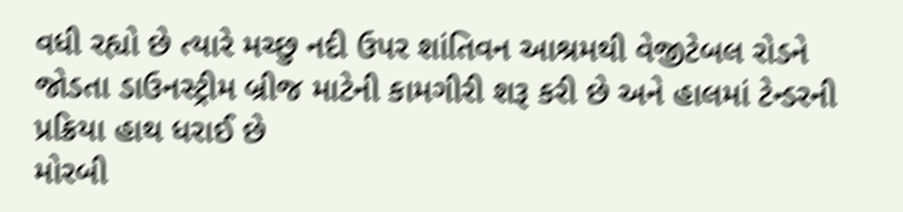વધી રહ્યો છે ત્યારે મચ્છુ નદી ઉપર શાંતિવન આશ્રમથી વેજીટેબલ રોડને જોડતા ડાઉનસ્ટ્રીમ બ્રીજ માટેની કામગીરી શરૂ કરી છે અને હાલમાં ટેન્ડરની પ્રક્રિયા હાથ ધરાઈ છે
મોરબી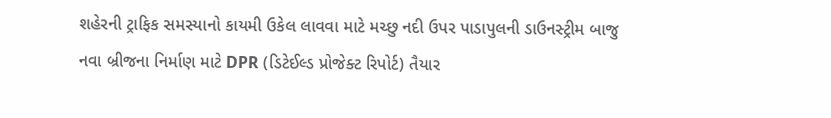શહેરની ટ્રાફિક સમસ્યાનો કાયમી ઉકેલ લાવવા માટે મચ્છુ નદી ઉપર પાડાપુલની ડાઉનસ્ટ્રીમ બાજુ નવા બ્રીજના નિર્માણ માટે DPR (ડિટેઈલ્ડ પ્રોજેક્ટ રિપોર્ટ) તૈયાર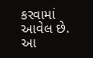કરવામાં આવેલ છે. આ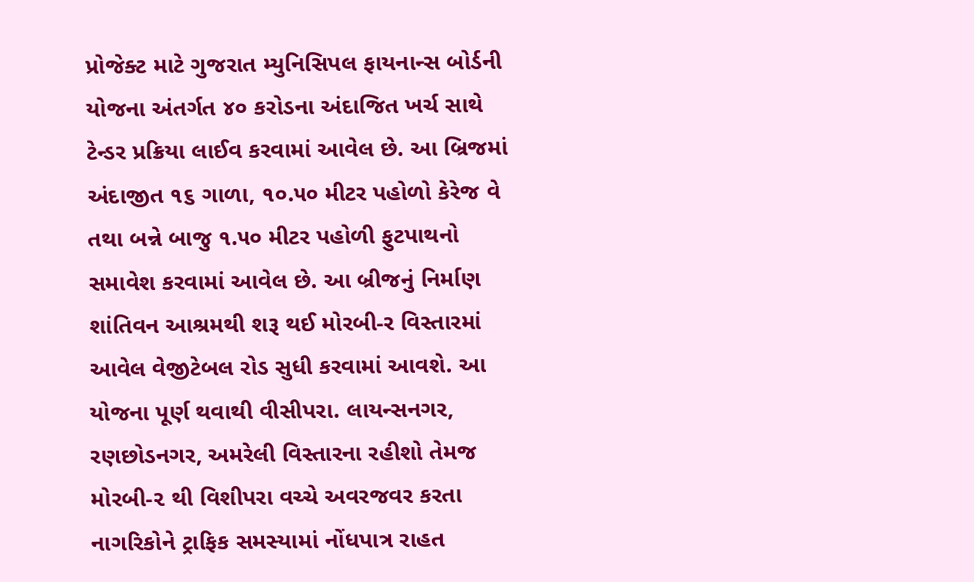પ્રોજેક્ટ માટે ગુજરાત મ્યુનિસિપલ ફાયનાન્સ બોર્ડની યોજના અંતર્ગત ૪૦ કરોડના અંદાજિત ખર્ચ સાથે ટેન્ડર પ્રક્રિયા લાઈવ કરવામાં આવેલ છે. આ બ્રિજમાં અંદાજીત ૧૬ ગાળા, ૧૦.૫૦ મીટર પહોળો કેરેજ વે તથા બન્ને બાજુ ૧.૫૦ મીટર પહોળી ફુટપાથનો સમાવેશ કરવામાં આવેલ છે. આ બ્રીજનું નિર્માણ શાંતિવન આશ્રમથી શરૂ થઈ મોરબી-ર વિસ્તારમાં આવેલ વેજીટેબલ રોડ સુધી કરવામાં આવશે. આ યોજના પૂર્ણ થવાથી વીસીપરા. લાયન્સનગર, રણછોડનગર, અમરેલી વિસ્તારના રહીશો તેમજ મોરબી-૨ થી વિશીપરા વચ્ચે અવરજવર કરતા નાગરિકોને ટ્રાફિક સમસ્યામાં નોંધપાત્ર રાહત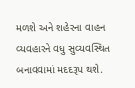મળશે અને શહેરના વાહન વ્યવહારને વધુ સુવ્યવસ્થિત બનાવવામાં મદદરૂપ થશે.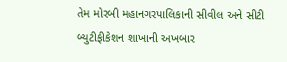તેમ મોરબી મહાનગરપાલિકાની સીવીલ અને સીટી બ્યુટીફીકેશન શાખાની અખબાર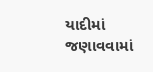યાદીમાં જણાવવામાં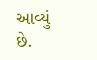આવ્યું છે.